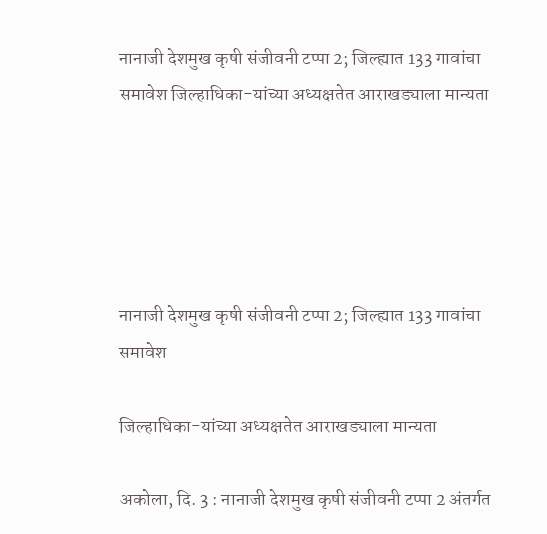नानाजी देशमुख कृषी संजीवनी टप्पा 2; जिल्ह्यात 133 गावांचा समावेश जिल्हाधिका-यांच्या अध्यक्षतेत आराखड्याला मान्यता





नानाजी देशमुख कृषी संजीवनी टप्पा 2; जिल्ह्यात 133 गावांचा समावेश

जिल्हाधिका-यांच्या अध्यक्षतेत आराखड्याला मान्यता

अकोला, दि. 3 : नानाजी देशमुख कृषी संजीवनी टप्पा 2 अंतर्गत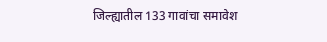जिल्ह्यातील 133 गावांचा समावेश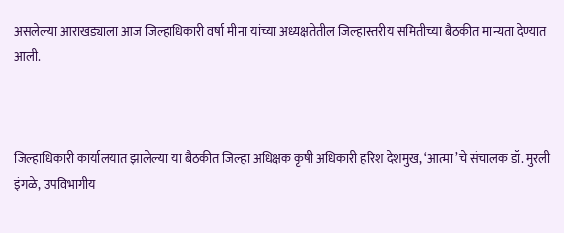असलेल्या आराखड्याला आज जिल्हाधिकारी वर्षा मीना यांच्या अध्यक्षतेतील जिल्हास्तरीय समितीच्या बैठकीत मान्यता देण्यात आली.



जिल्हाधिकारी कार्यालयात झालेल्या या बैठकीत जिल्हा अधिक्षक कृषी अधिकारी हरिश देशमुख, ‘आत्मा’चे संचालक डॉ. मुरली इंगळे, उपविभागीय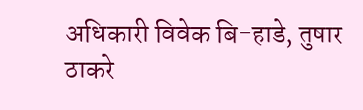अधिकारी विवेक बि-हाडे, तुषार ठाकरे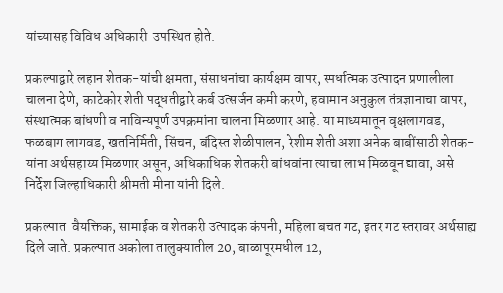यांच्यासह विविध अधिकारी  उपस्थित होते.

प्रकल्पाद्वारे लहान शेतक-यांची क्षमता, संसाधनांचा कार्यक्षम वापर, स्पर्धात्मक उत्पादन प्रणालीला चालना देणे, काटेकोर शेती पद्धतीद्वारे कर्ब उत्सर्जन कमी करणे, हवामान अनुकुल तंत्रज्ञानाचा वापर, संस्थात्मक बांधणी व नाविन्यपूर्ण उपक्रमांना चालना मिळणार आहे. या माध्यमातून वृक्षलागवड, फळबाग लागवड, खतनिर्मिती, सिंचन, बंदिस्त शेळीपालन, रेशीम शेती अशा अनेक बाबींसाठी शेतक-यांना अर्थसहाय्य मिळणार असून, अधिकाधिक शेतकरी बांधवांना त्याचा लाभ मिळवून द्यावा, असे निर्देश जिल्हाधिकारी श्रीमती मीना यांनी दिले.

प्रकल्पात  वैयक्तिक, सामाईक व शेतकरी उत्पादक कंपनी, महिला बचत गट, इतर गट स्तरावर अर्थसाह्य दिले जाते. प्रकल्पात अकोला तालुक्यातील 20, बाळापूरमधील 12,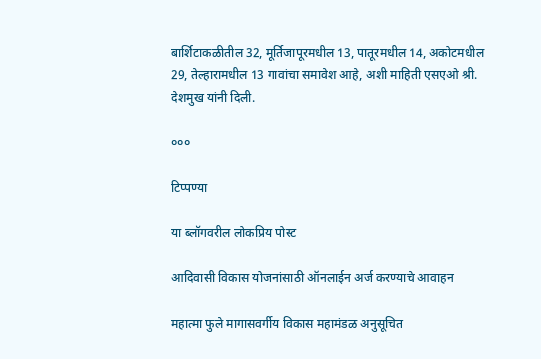बार्शिटाकळीतील 32, मूर्तिजापूरमधील 13, पातूरमधील 14, अकोटमधील 29, तेल्हारामधील 13 गावांचा समावेश आहे, अशी माहिती एसएओ श्री. देशमुख यांनी दिली.

०००

टिप्पण्या

या ब्लॉगवरील लोकप्रिय पोस्ट

आदिवासी विकास योजनांसाठी ऑनलाईन अर्ज करण्याचे आवाहन

महात्मा फुले मागासवर्गीय विकास महामंडळ अनुसूचित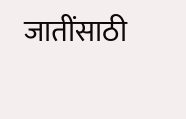जातींसाठी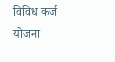विविध कर्ज योजना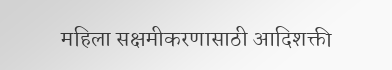महिला सक्षमीकरणासाठी आदिशक्ती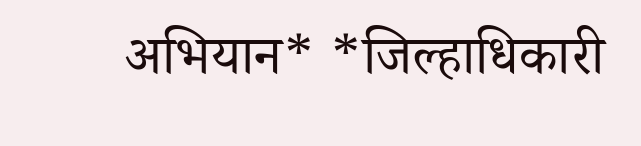अभियान* *जिल्हाधिकारी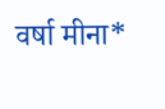वर्षा मीना*